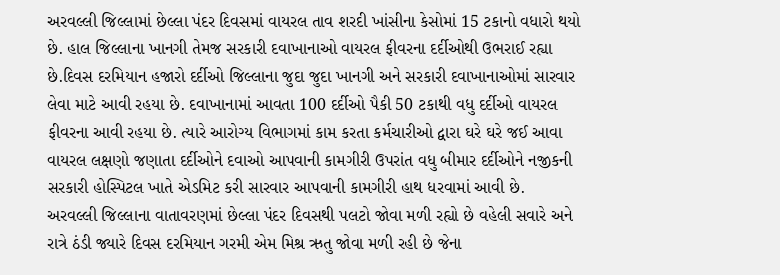અરવલ્લી જિલ્લામાં છેલ્લા પંદર દિવસમાં વાયરલ તાવ શરદી ખાંસીના કેસોમાં 15 ટકાનો વધારો થયો છે. હાલ જિલ્લાના ખાનગી તેમજ સરકારી દવાખાનાઓ વાયરલ ફીવરના દર્દીઓથી ઉભરાઈ રહ્યા છે.દિવસ દરમિયાન હજારો દર્દીઓ જિલ્લાના જુદા જુદા ખાનગી અને સરકારી દવાખાનાઓમાં સારવાર લેવા માટે આવી રહયા છે. દવાખાનામાં આવતા 100 દર્દીઓ પૈકી 50 ટકાથી વધુ દર્દીઓ વાયરલ ફીવરના આવી રહયા છે. ત્યારે આરોગ્ય વિભાગમાં કામ કરતા કર્મચારીઓ દ્વારા ઘરે ઘરે જઈ આવા વાયરલ લક્ષણો જણાતા દર્દીઓને દવાઓ આપવાની કામગીરી ઉપરાંત વધુ બીમાર દર્દીઓને નજીકની સરકારી હોસ્પિટલ ખાતે એડમિટ કરી સારવાર આપવાની કામગીરી હાથ ધરવામાં આવી છે.
અરવલ્લી જિલ્લાના વાતાવરણમાં છેલ્લા પંદર દિવસથી પલટો જોવા મળી રહ્યો છે વહેલી સવારે અને રાત્રે ઠંડી જ્યારે દિવસ દરમિયાન ગરમી એમ મિશ્ર ઋતુ જોવા મળી રહી છે જેના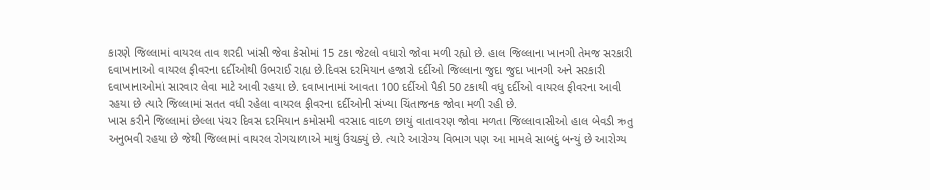કારણે જિલ્લામાં વાયરલ તાવ શરદી ખાંસી જેવા કેસોમાં 15 ટકા જેટલો વધારો જોવા મળી રહ્યો છે. હાલ જિલ્લાના ખાનગી તેમજ સરકારી દવાખાનાઓ વાયરલ ફીવરના દર્દીઓથી ઉભરાઈ રાહ્ય છે.દિવસ દરમિયાન હજારો દર્દીઓ જિલ્લાના જુદા જુદા ખાનગી અને સરકારી દવાખાનાઓમાં સારવાર લેવા માટે આવી રહયા છે. દવાખાનામાં આવતા 100 દર્દીઓ પૈકી 50 ટકાથી વધુ દર્દીઓ વાયરલ ફીવરના આવી રહયા છે ત્યારે જિલ્લામાં સતત વધી રહેલા વાયરલ ફીવરના દર્દીઓની સંખ્યા ચિંતાજનક જોવા મળી રહી છે.
ખાસ કરીને જિલ્લામાં છેલ્લા પંચર દિવસ દરમિયાન કમોસમી વરસાદ વાદળ છાયું વાતાવરણ જોવા મળતા જિલ્લાવાસીઓ હાલ બેવડી ઋતુ અનુભવી રહયા છે જેથી જિલ્લામાં વાયરલ રોગચાળાએ માથું ઉચક્યું છે. ત્યારે આરોગ્ય વિભાગ પણ આ મામલે સાબદું બન્યું છે આરોગ્ય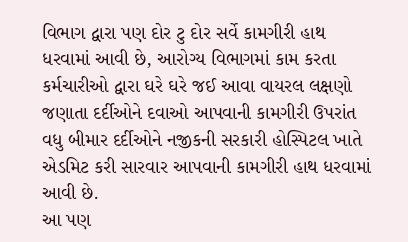વિભાગ દ્વારા પણ દોર ટુ દોર સર્વે કામગીરી હાથ ધરવામાં આવી છે, આરોગ્ય વિભાગમાં કામ કરતા કર્મચારીઓ દ્વારા ઘરે ઘરે જઈ આવા વાયરલ લક્ષણો જણાતા દર્દીઓને દવાઓ આપવાની કામગીરી ઉપરાંત વધુ બીમાર દર્દીઓને નજીકની સરકારી હોસ્પિટલ ખાતે એડમિટ કરી સારવાર આપવાની કામગીરી હાથ ધરવામાં આવી છે.
આ પણ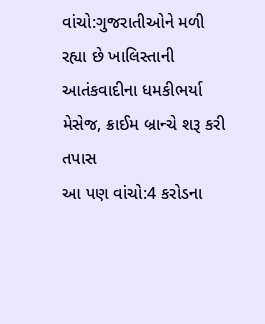વાંચો:ગુજરાતીઓને મળી રહ્યા છે ખાલિસ્તાની આતંકવાદીના ધમકીભર્યા મેસેજ, ક્રાઈમ બ્રાન્ચે શરૂ કરી તપાસ
આ પણ વાંચો:4 કરોડના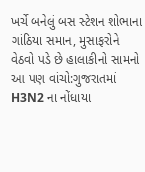ખર્ચે બનેલું બસ સ્ટેશન શોભાના ગાંઠિયા સમાન, મુસાફરોને વેઠવો પડે છે હાલાકીનો સામનો
આ પણ વાંચો:ગુજરાતમાં H3N2 ના નોંધાયા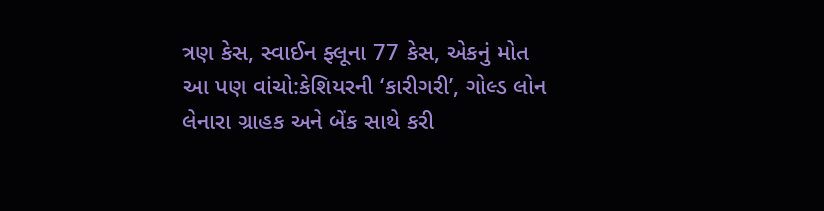ત્રણ કેસ, સ્વાઈન ફ્લૂના 77 કેસ, એકનું મોત
આ પણ વાંચો:કેશિયરની ‘કારીગરી’, ગોલ્ડ લોન લેનારા ગ્રાહક અને બેંક સાથે કરી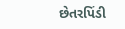છેતરપિંડી